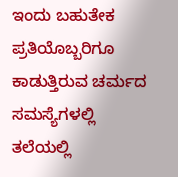ಇಂದು ಬಹುತೇಕ ಪ್ರತಿಯೊಬ್ಬರಿಗೂ ಕಾಡುತ್ತಿರುವ ಚರ್ಮದ ಸಮಸ್ಯೆಗಳಲ್ಲಿ ತಲೆಯಲ್ಲಿ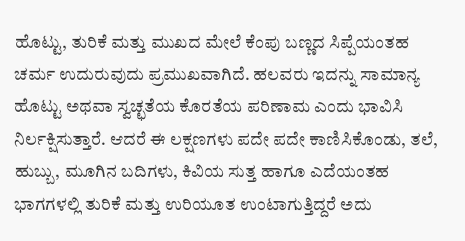ಹೊಟ್ಟು, ತುರಿಕೆ ಮತ್ತು ಮುಖದ ಮೇಲೆ ಕೆಂಪು ಬಣ್ಣದ ಸಿಪ್ಪೆಯಂತಹ ಚರ್ಮ ಉದುರುವುದು ಪ್ರಮುಖವಾಗಿದೆ. ಹಲವರು ಇದನ್ನು ಸಾಮಾನ್ಯ ಹೊಟ್ಟು ಅಥವಾ ಸ್ವಚ್ಛತೆಯ ಕೊರತೆಯ ಪರಿಣಾಮ ಎಂದು ಭಾವಿಸಿ ನಿರ್ಲಕ್ಷಿಸುತ್ತಾರೆ. ಆದರೆ ಈ ಲಕ್ಷಣಗಳು ಪದೇ ಪದೇ ಕಾಣಿಸಿಕೊಂಡು, ತಲೆ, ಹುಬ್ಬು, ಮೂಗಿನ ಬದಿಗಳು, ಕಿವಿಯ ಸುತ್ತ ಹಾಗೂ ಎದೆಯಂತಹ ಭಾಗಗಳಲ್ಲಿ ತುರಿಕೆ ಮತ್ತು ಉರಿಯೂತ ಉಂಟಾಗುತ್ತಿದ್ದರೆ ಅದು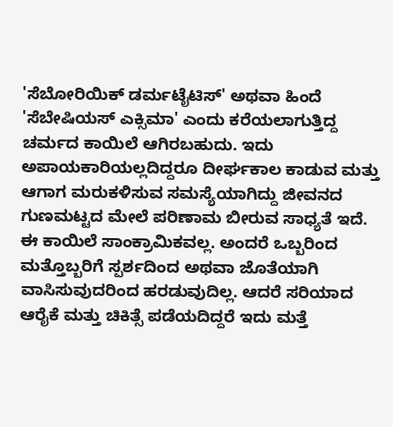'ಸೆಬೋರಿಯಿಕ್ ಡರ್ಮಟೈಟಿಸ್' ಅಥವಾ ಹಿಂದೆ 'ಸೆಬೇಷಿಯಸ್ ಎಕ್ಸಿಮಾ' ಎಂದು ಕರೆಯಲಾಗುತ್ತಿದ್ದ ಚರ್ಮದ ಕಾಯಿಲೆ ಆಗಿರಬಹುದು. ಇದು ಅಪಾಯಕಾರಿಯಲ್ಲದಿದ್ದರೂ ದೀರ್ಘಕಾಲ ಕಾಡುವ ಮತ್ತು ಆಗಾಗ ಮರುಕಳಿಸುವ ಸಮಸ್ಯೆಯಾಗಿದ್ದು ಜೀವನದ ಗುಣಮಟ್ಟದ ಮೇಲೆ ಪರಿಣಾಮ ಬೀರುವ ಸಾಧ್ಯತೆ ಇದೆ.
ಈ ಕಾಯಿಲೆ ಸಾಂಕ್ರಾಮಿಕವಲ್ಲ. ಅಂದರೆ ಒಬ್ಬರಿಂದ ಮತ್ತೊಬ್ಬರಿಗೆ ಸ್ಪರ್ಶದಿಂದ ಅಥವಾ ಜೊತೆಯಾಗಿ ವಾಸಿಸುವುದರಿಂದ ಹರಡುವುದಿಲ್ಲ. ಆದರೆ ಸರಿಯಾದ ಆರೈಕೆ ಮತ್ತು ಚಿಕಿತ್ಸೆ ಪಡೆಯದಿದ್ದರೆ ಇದು ಮತ್ತೆ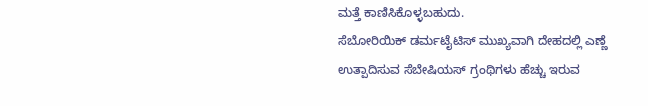ಮತ್ತೆ ಕಾಣಿಸಿಕೊಳ್ಳಬಹುದು.
ಸೆಬೋರಿಯಿಕ್ ಡರ್ಮಟೈಟಿಸ್ ಮುಖ್ಯವಾಗಿ ದೇಹದಲ್ಲಿ ಎಣ್ಣೆ ಉತ್ಪಾದಿಸುವ ಸೆಬೇಷಿಯಸ್ ಗ್ರಂಥಿಗಳು ಹೆಚ್ಚು ಇರುವ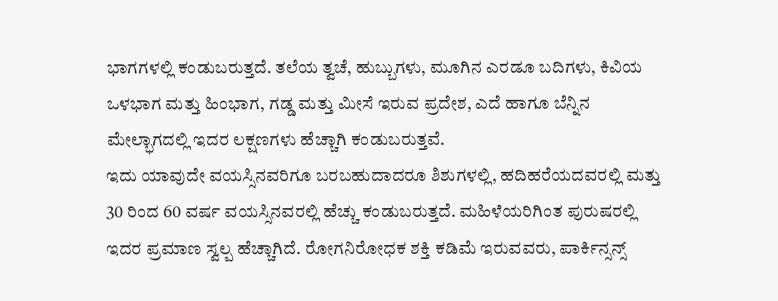ಭಾಗಗಳಲ್ಲಿ ಕಂಡುಬರುತ್ತದೆ. ತಲೆಯ ತ್ವಚೆ, ಹುಬ್ಬುಗಳು, ಮೂಗಿನ ಎರಡೂ ಬದಿಗಳು, ಕಿವಿಯ ಒಳಭಾಗ ಮತ್ತು ಹಿಂಭಾಗ, ಗಡ್ಡ ಮತ್ತು ಮೀಸೆ ಇರುವ ಪ್ರದೇಶ, ಎದೆ ಹಾಗೂ ಬೆನ್ನಿನ ಮೇಲ್ಭಾಗದಲ್ಲಿ ಇದರ ಲಕ್ಷಣಗಳು ಹೆಚ್ಚಾಗಿ ಕಂಡುಬರುತ್ತವೆ.
ಇದು ಯಾವುದೇ ವಯಸ್ಸಿನವರಿಗೂ ಬರಬಹುದಾದರೂ ಶಿಶುಗಳಲ್ಲಿ, ಹದಿಹರೆಯದವರಲ್ಲಿ ಮತ್ತು 30 ರಿಂದ 60 ವರ್ಷ ವಯಸ್ಸಿನವರಲ್ಲಿ ಹೆಚ್ಚು ಕಂಡುಬರುತ್ತದೆ. ಮಹಿಳೆಯರಿಗಿಂತ ಪುರುಷರಲ್ಲಿ ಇದರ ಪ್ರಮಾಣ ಸ್ವಲ್ಪ ಹೆಚ್ಚಾಗಿದೆ. ರೋಗನಿರೋಧಕ ಶಕ್ತಿ ಕಡಿಮೆ ಇರುವವರು, ಪಾರ್ಕಿನ್ಸನ್ಸ್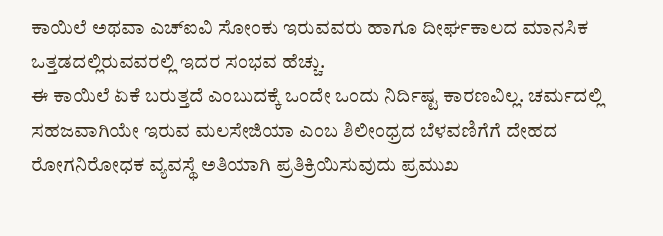ಕಾಯಿಲೆ ಅಥವಾ ಎಚ್ಐವಿ ಸೋಂಕು ಇರುವವರು ಹಾಗೂ ದೀರ್ಘಕಾಲದ ಮಾನಸಿಕ ಒತ್ತಡದಲ್ಲಿರುವವರಲ್ಲಿ ಇದರ ಸಂಭವ ಹೆಚ್ಚು.
ಈ ಕಾಯಿಲೆ ಏಕೆ ಬರುತ್ತದೆ ಎಂಬುದಕ್ಕೆ ಒಂದೇ ಒಂದು ನಿರ್ದಿಷ್ಟ ಕಾರಣವಿಲ್ಲ. ಚರ್ಮದಲ್ಲಿ ಸಹಜವಾಗಿಯೇ ಇರುವ ಮಲಸೇಜಿಯಾ ಎಂಬ ಶಿಲೀಂಧ್ರದ ಬೆಳವಣಿಗೆಗೆ ದೇಹದ ರೋಗನಿರೋಧಕ ವ್ಯವಸ್ಥೆ ಅತಿಯಾಗಿ ಪ್ರತಿಕ್ರಿಯಿಸುವುದು ಪ್ರಮುಖ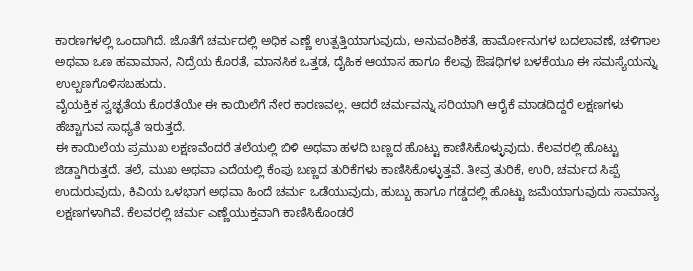ಕಾರಣಗಳಲ್ಲಿ ಒಂದಾಗಿದೆ. ಜೊತೆಗೆ ಚರ್ಮದಲ್ಲಿ ಅಧಿಕ ಎಣ್ಣೆ ಉತ್ಪತ್ತಿಯಾಗುವುದು, ಅನುವಂಶಿಕತೆ, ಹಾರ್ಮೋನುಗಳ ಬದಲಾವಣೆ, ಚಳಿಗಾಲ ಅಥವಾ ಒಣ ಹವಾಮಾನ, ನಿದ್ರೆಯ ಕೊರತೆ, ಮಾನಸಿಕ ಒತ್ತಡ, ದೈಹಿಕ ಆಯಾಸ ಹಾಗೂ ಕೆಲವು ಔಷಧಿಗಳ ಬಳಕೆಯೂ ಈ ಸಮಸ್ಯೆಯನ್ನು ಉಲ್ಬಣಗೊಳಿಸಬಹುದು.
ವೈಯಕ್ತಿಕ ಸ್ವಚ್ಛತೆಯ ಕೊರತೆಯೇ ಈ ಕಾಯಿಲೆಗೆ ನೇರ ಕಾರಣವಲ್ಲ. ಆದರೆ ಚರ್ಮವನ್ನು ಸರಿಯಾಗಿ ಆರೈಕೆ ಮಾಡದಿದ್ದರೆ ಲಕ್ಷಣಗಳು ಹೆಚ್ಚಾಗುವ ಸಾಧ್ಯತೆ ಇರುತ್ತದೆ.
ಈ ಕಾಯಿಲೆಯ ಪ್ರಮುಖ ಲಕ್ಷಣವೆಂದರೆ ತಲೆಯಲ್ಲಿ ಬಿಳಿ ಅಥವಾ ಹಳದಿ ಬಣ್ಣದ ಹೊಟ್ಟು ಕಾಣಿಸಿಕೊಳ್ಳುವುದು. ಕೆಲವರಲ್ಲಿ ಹೊಟ್ಟು ಜಿಡ್ಡಾಗಿರುತ್ತದೆ. ತಲೆ, ಮುಖ ಅಥವಾ ಎದೆಯಲ್ಲಿ ಕೆಂಪು ಬಣ್ಣದ ತುರಿಕೆಗಳು ಕಾಣಿಸಿಕೊಳ್ಳುತ್ತವೆ. ತೀವ್ರ ತುರಿಕೆ, ಉರಿ, ಚರ್ಮದ ಸಿಪ್ಪೆ ಉದುರುವುದು, ಕಿವಿಯ ಒಳಭಾಗ ಅಥವಾ ಹಿಂದೆ ಚರ್ಮ ಒಡೆಯುವುದು, ಹುಬ್ಬು ಹಾಗೂ ಗಡ್ಡದಲ್ಲಿ ಹೊಟ್ಟು ಜಮೆಯಾಗುವುದು ಸಾಮಾನ್ಯ ಲಕ್ಷಣಗಳಾಗಿವೆ. ಕೆಲವರಲ್ಲಿ ಚರ್ಮ ಎಣ್ಣೆಯುಕ್ತವಾಗಿ ಕಾಣಿಸಿಕೊಂಡರೆ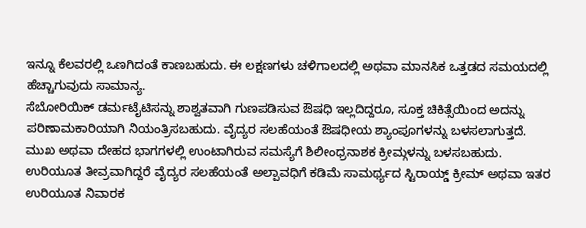ಇನ್ನೂ ಕೆಲವರಲ್ಲಿ ಒಣಗಿದಂತೆ ಕಾಣಬಹುದು. ಈ ಲಕ್ಷಣಗಳು ಚಳಿಗಾಲದಲ್ಲಿ ಅಥವಾ ಮಾನಸಿಕ ಒತ್ತಡದ ಸಮಯದಲ್ಲಿ ಹೆಚ್ಚಾಗುವುದು ಸಾಮಾನ್ಯ.
ಸೆಬೋರಿಯಿಕ್ ಡರ್ಮಟೈಟಿಸನ್ನು ಶಾಶ್ವತವಾಗಿ ಗುಣಪಡಿಸುವ ಔಷಧಿ ಇಲ್ಲದಿದ್ದರೂ, ಸೂಕ್ತ ಚಿಕಿತ್ಸೆಯಿಂದ ಅದನ್ನು ಪರಿಣಾಮಕಾರಿಯಾಗಿ ನಿಯಂತ್ರಿಸಬಹುದು. ವೈದ್ಯರ ಸಲಹೆಯಂತೆ ಔಷಧೀಯ ಶ್ಯಾಂಪೂಗಳನ್ನು ಬಳಸಲಾಗುತ್ತದೆ. ಮುಖ ಅಥವಾ ದೇಹದ ಭಾಗಗಳಲ್ಲಿ ಉಂಟಾಗಿರುವ ಸಮಸ್ಯೆಗೆ ಶಿಲೀಂಧ್ರನಾಶಕ ಕ್ರೀಮ್ಗಳನ್ನು ಬಳಸಬಹುದು. ಉರಿಯೂತ ತೀವ್ರವಾಗಿದ್ದರೆ ವೈದ್ಯರ ಸಲಹೆಯಂತೆ ಅಲ್ಪಾವಧಿಗೆ ಕಡಿಮೆ ಸಾಮರ್ಥ್ಯದ ಸ್ಟಿರಾಯ್ಡ್ ಕ್ರೀಮ್ ಅಥವಾ ಇತರ ಉರಿಯೂತ ನಿವಾರಕ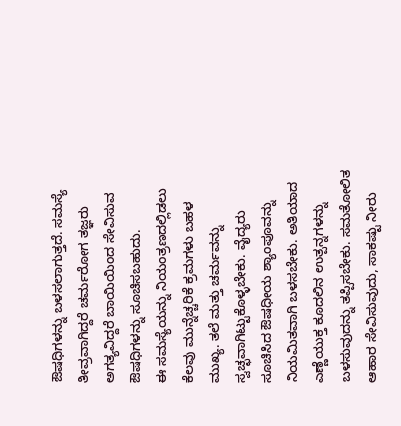ಔಷಧಿಗಳನ್ನು ಬಳಸಲಾಗುತ್ತದೆ. ಸಮಸ್ಯೆ ತೀವ್ರವಾಗಿದ್ದರೆ ಚರ್ಮರೋಗ ತಜ್ಞರು ಅಗತ್ಯವಿದ್ದರೆ ಬಾಯಿಯಿಂದ ಸೇವಿಸುವ ಔಷಧಿಗಳನ್ನು ಸೂಚಿಸಬಹುದು.
ಈ ಸಮಸ್ಯೆಯನ್ನು ನಿಯಂತ್ರಣದಲ್ಲಿಡಲು ಕೆಲವು ಮುನ್ನೆಚ್ಚರಿಕೆ ಕ್ರಮಗಳು ಬಹಳ ಮುಖ್ಯ. ತಲೆ ಮತ್ತು ಚರ್ಮವನ್ನು ಸ್ವಚ್ಛವಾಗಿಟ್ಟುಕೊಳ್ಳಬೇಕು. ವೈದ್ಯರು ಸೂಚಿಸಿದ ಔಷಧೀಯ ಶ್ಯಾಂಪೂವನ್ನು ನಿಯಮಿತವಾಗಿ ಬಳಸಬೇಕು. ಅತಿಯಾದ ಎಣ್ಣೆಯುಕ್ತ ಕೂದಲಿನ ಉತ್ಪನ್ನಗಳನ್ನು ಬಳಸುವುದನ್ನು ತಪ್ಪಿಸಬೇಕು. ಸಮತೋಲಿತ ಆಹಾರ ಸೇವಿಸುವುದು, ಸಾಕಷ್ಟು ನೀರು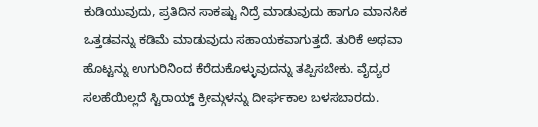ಕುಡಿಯುವುದು, ಪ್ರತಿದಿನ ಸಾಕಷ್ಟು ನಿದ್ರೆ ಮಾಡುವುದು ಹಾಗೂ ಮಾನಸಿಕ ಒತ್ತಡವನ್ನು ಕಡಿಮೆ ಮಾಡುವುದು ಸಹಾಯಕವಾಗುತ್ತದೆ. ತುರಿಕೆ ಅಥವಾ ಹೊಟ್ಟನ್ನು ಉಗುರಿನಿಂದ ಕೆರೆದುಕೊಳ್ಳುವುದನ್ನು ತಪ್ಪಿಸಬೇಕು. ವೈದ್ಯರ ಸಲಹೆಯಿಲ್ಲದೆ ಸ್ಟಿರಾಯ್ಡ್ ಕ್ರೀಮ್ಗಳನ್ನು ದೀರ್ಘಕಾಲ ಬಳಸಬಾರದು.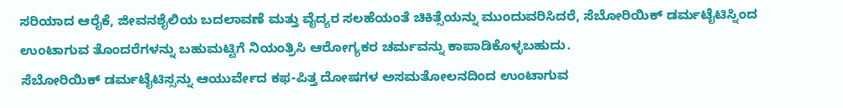ಸರಿಯಾದ ಆರೈಕೆ, ಜೀವನಶೈಲಿಯ ಬದಲಾವಣೆ ಮತ್ತು ವೈದ್ಯರ ಸಲಹೆಯಂತೆ ಚಿಕಿತ್ಸೆಯನ್ನು ಮುಂದುವರಿಸಿದರೆ, ಸೆಬೋರಿಯಿಕ್ ಡರ್ಮಟೈಟಿಸ್ನಿಂದ ಉಂಟಾಗುವ ತೊಂದರೆಗಳನ್ನು ಬಹುಮಟ್ಟಿಗೆ ನಿಯಂತ್ರಿಸಿ ಆರೋಗ್ಯಕರ ಚರ್ಮವನ್ನು ಕಾಪಾಡಿಕೊಳ್ಳಬಹುದು.
ಸೆಬೋರಿಯಿಕ್ ಡರ್ಮಟೈಟಿಸ್ಸನ್ನು ಆಯುರ್ವೇದ ಕಫ-ಪಿತ್ತ ದೋಷಗಳ ಅಸಮತೋಲನದಿಂದ ಉಂಟಾಗುವ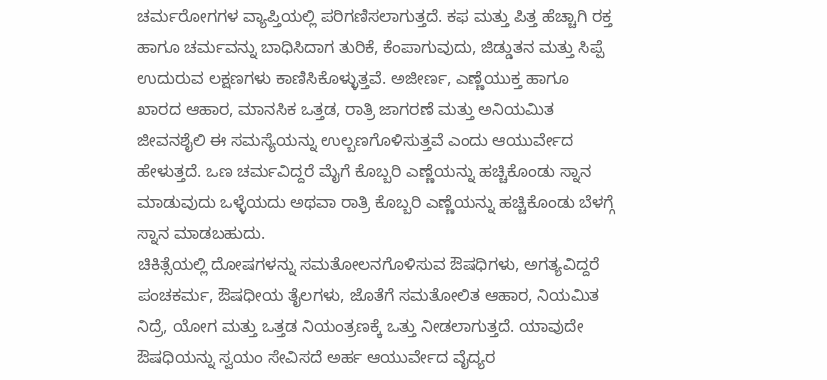ಚರ್ಮರೋಗಗಳ ವ್ಯಾಪ್ತಿಯಲ್ಲಿ ಪರಿಗಣಿಸಲಾಗುತ್ತದೆ. ಕಫ ಮತ್ತು ಪಿತ್ತ ಹೆಚ್ಚಾಗಿ ರಕ್ತ ಹಾಗೂ ಚರ್ಮವನ್ನು ಬಾಧಿಸಿದಾಗ ತುರಿಕೆ, ಕೆಂಪಾಗುವುದು, ಜಿಡ್ಡುತನ ಮತ್ತು ಸಿಪ್ಪೆ ಉದುರುವ ಲಕ್ಷಣಗಳು ಕಾಣಿಸಿಕೊಳ್ಳುತ್ತವೆ. ಅಜೀರ್ಣ, ಎಣ್ಣೆಯುಕ್ತ ಹಾಗೂ ಖಾರದ ಆಹಾರ, ಮಾನಸಿಕ ಒತ್ತಡ, ರಾತ್ರಿ ಜಾಗರಣೆ ಮತ್ತು ಅನಿಯಮಿತ ಜೀವನಶೈಲಿ ಈ ಸಮಸ್ಯೆಯನ್ನು ಉಲ್ಬಣಗೊಳಿಸುತ್ತವೆ ಎಂದು ಆಯುರ್ವೇದ ಹೇಳುತ್ತದೆ. ಒಣ ಚರ್ಮವಿದ್ದರೆ ಮೈಗೆ ಕೊಬ್ಬರಿ ಎಣ್ಣೆಯನ್ನು ಹಚ್ಚಿಕೊಂಡು ಸ್ನಾನ ಮಾಡುವುದು ಒಳ್ಳೆಯದು ಅಥವಾ ರಾತ್ರಿ ಕೊಬ್ಬರಿ ಎಣ್ಣೆಯನ್ನು ಹಚ್ಚಿಕೊಂಡು ಬೆಳಗ್ಗೆ ಸ್ನಾನ ಮಾಡಬಹುದು.
ಚಿಕಿತ್ಸೆಯಲ್ಲಿ ದೋಷಗಳನ್ನು ಸಮತೋಲನಗೊಳಿಸುವ ಔಷಧಿಗಳು, ಅಗತ್ಯವಿದ್ದರೆ ಪಂಚಕರ್ಮ, ಔಷಧೀಯ ತೈಲಗಳು, ಜೊತೆಗೆ ಸಮತೋಲಿತ ಆಹಾರ, ನಿಯಮಿತ ನಿದ್ರೆ, ಯೋಗ ಮತ್ತು ಒತ್ತಡ ನಿಯಂತ್ರಣಕ್ಕೆ ಒತ್ತು ನೀಡಲಾಗುತ್ತದೆ. ಯಾವುದೇ ಔಷಧಿಯನ್ನು ಸ್ವಯಂ ಸೇವಿಸದೆ ಅರ್ಹ ಆಯುರ್ವೇದ ವೈದ್ಯರ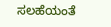ಸಲಹೆಯಂತೆ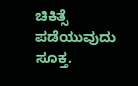ಚಿಕಿತ್ಸೆ ಪಡೆಯುವುದು ಸೂಕ್ತ.